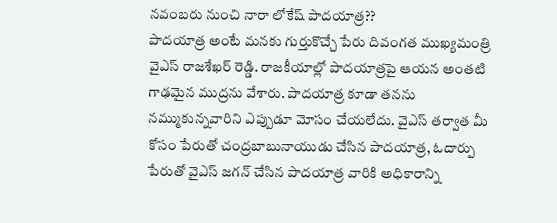నవంబరు నుంచి నారా లోకేష్ పాదయాత్ర??
పాదయాత్ర అంటే మనకు గుర్తుకొచ్చే పేరు దివంగత ముఖ్యమంత్రి వైఎస్ రాజశేఖర్ రెడ్డి. రాజకీయాల్లో పాదయాత్రపై ఆయన అంతటి గాఢమైన ముద్రను వేశారు. పాదయాత్ర కూడా తనను నమ్ముకున్నవారిని ఎప్పుడూ మోసం చేయలేదు. వైఎస్ తర్వాత మీ కోసం పేరుతో చంద్రబాబునాయుడు చేసిన పాదయాత్ర, ఓదార్పు పేరుతో వైఎస్ జగన్ చేసిన పాదయాత్ర వారికి అధికారాన్ని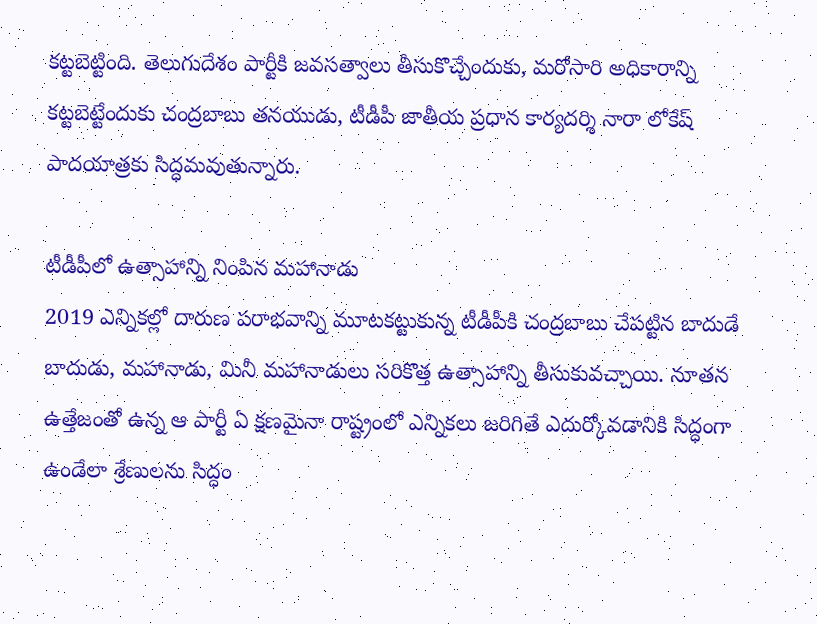కట్టబెట్టింది. తెలుగుదేశం పార్టీకి జవసత్వాలు తీసుకొచ్చేందుకు, మరోసారి అధికారాన్ని కట్టబెట్టేందుకు చంద్రబాబు తనయుడు, టీడీపీ జాతీయ ప్రధాన కార్యదర్శి నారా లోకేష్ పాదయాత్రకు సిద్ధమవుతున్నారు.

టీడీపీలో ఉత్సాహాన్ని నింపిన మహానాడు
2019 ఎన్నికల్లో దారుణ పరాభవాన్ని మూటకట్టుకున్న టీడీపీకి చంద్రబాబు చేపట్టిన బాదుడే బాదుడు, మహానాడు, మినీ మహానాడులు సరికొత్త ఉత్సాహాన్ని తీసుకువచ్చాయి. నూతన ఉత్తేజంతో ఉన్న ఆ పార్టీ ఏ క్షణమైనా రాష్ట్రంలో ఎన్నికలు జరిగితే ఎదుర్కోవడానికి సిద్ధంగా ఉండేలా శ్రేణులను సిద్ధం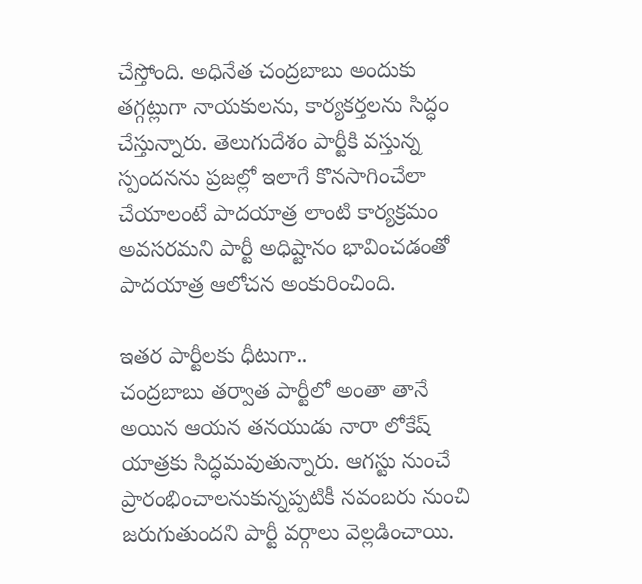చేస్తోంది. అధినేత చంద్రబాబు అందుకు తగ్గట్లుగా నాయకులను, కార్యకర్తలను సిద్ధం చేస్తున్నారు. తెలుగుదేశం పార్టీకి వస్తున్న స్పందనను ప్రజల్లో ఇలాగే కొనసాగించేలా చేయాలంటే పాదయాత్ర లాంటి కార్యక్రమం అవసరమని పార్టీ అధిష్టానం భావించడంతో పాదయాత్ర ఆలోచన అంకురించింది.

ఇతర పార్టీలకు ధీటుగా..
చంద్రబాబు తర్వాత పార్టీలో అంతా తానే అయిన ఆయన తనయుడు నారా లోకేష్ యాత్రకు సిద్ధమవుతున్నారు. ఆగస్టు నుంచే ప్రారంభించాలనుకున్నప్పటికీ నవంబరు నుంచి జరుగుతుందని పార్టీ వర్గాలు వెల్లడించాయి.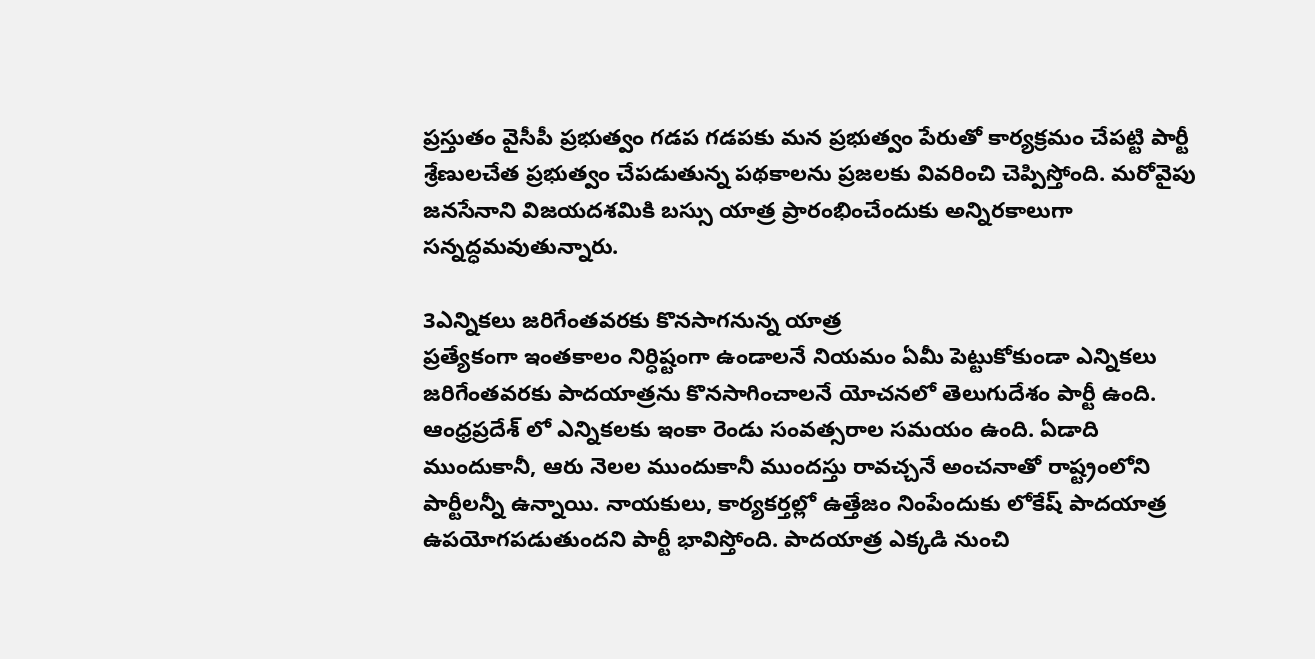ప్రస్తుతం వైసీపీ ప్రభుత్వం గడప గడపకు మన ప్రభుత్వం పేరుతో కార్యక్రమం చేపట్టి పార్టీ శ్రేణులచేత ప్రభుత్వం చేపడుతున్న పథకాలను ప్రజలకు వివరించి చెప్పిస్తోంది. మరోవైపు జనసేనాని విజయదశమికి బస్సు యాత్ర ప్రారంభించేందుకు అన్నిరకాలుగా సన్నద్ధమవుతున్నారు.

3ఎన్నికలు జరిగేంతవరకు కొనసాగనున్న యాత్ర
ప్రత్యేకంగా ఇంతకాలం నిర్ధిష్టంగా ఉండాలనే నియమం ఏమీ పెట్టుకోకుండా ఎన్నికలు జరిగేంతవరకు పాదయాత్రను కొనసాగించాలనే యోచనలో తెలుగుదేశం పార్టీ ఉంది. ఆంధ్రప్రదేశ్ లో ఎన్నికలకు ఇంకా రెండు సంవత్సరాల సమయం ఉంది. ఏడాది ముందుకానీ, ఆరు నెలల ముందుకానీ ముందస్తు రావచ్చనే అంచనాతో రాష్ట్రంలోని పార్టీలన్నీ ఉన్నాయి. నాయకులు, కార్యకర్తల్లో ఉత్తేజం నింపేందుకు లోకేష్ పాదయాత్ర ఉపయోగపడుతుందని పార్టీ భావిస్తోంది. పాదయాత్ర ఎక్కడి నుంచి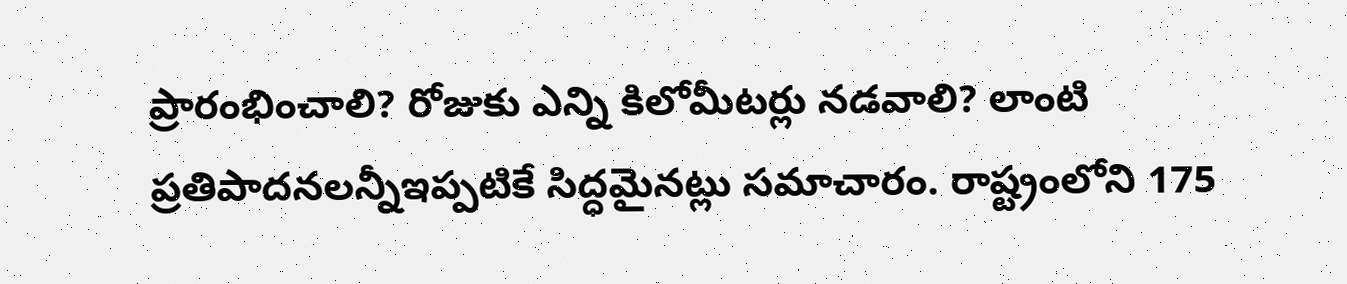ప్రారంభించాలి? రోజుకు ఎన్ని కిలోమీటర్లు నడవాలి? లాంటి ప్రతిపాదనలన్నీఇప్పటికే సిద్ధమైనట్లు సమాచారం. రాష్ట్రంలోని 175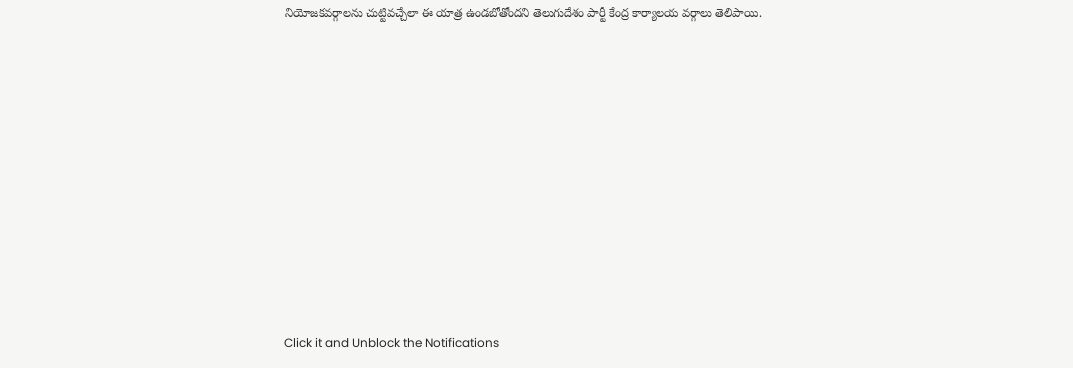నియోజకవర్గాలను చుట్టివచ్చేలా ఈ యాత్ర ఉండబోతోందని తెలుగుదేశం పార్టీ కేంద్ర కార్యాలయ వర్గాలు తెలిపాయి.












Click it and Unblock the Notifications